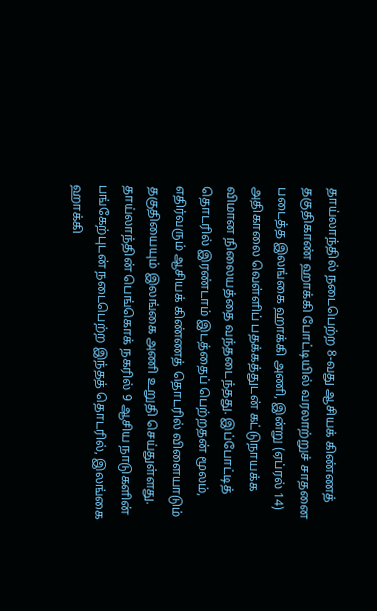தாய்லாந்தில் நடைபெற்ற 8-வது ஆசியக் கிண்ணத் தகுதிகாண் ஹாக்கி போட்டியில் வரலாற்றுச் சாதனை படைத்த இலங்கை ஹாக்கி அணி, இன்று (ஏப்ரல் 14) அதிகாலை வெள்ளிப் பதக்கத்துடன் கட்டுநாயக்க விமான நிலையத்தை வந்தடைந்தது. இப்போட்டித் தொடரில் இரண்டாம் இடத்தைப் பெற்றதன் மூலம், எதிர்வரும் ஆசியக் கிண்ணத் தொடரில் விளையாடும் தகுதியையும் இலங்கை அணி உறுதி செய்துள்ளது.
தாய்லாந்தின் பெங்கொக் நகரில் 9 ஆசிய நாடுகளின் பங்கேற்புடன் நடைபெற்ற இந்தத் தொடரில், இலங்கை ஹாக்கி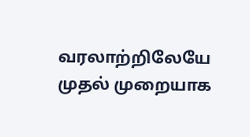வரலாற்றிலேயே முதல் முறையாக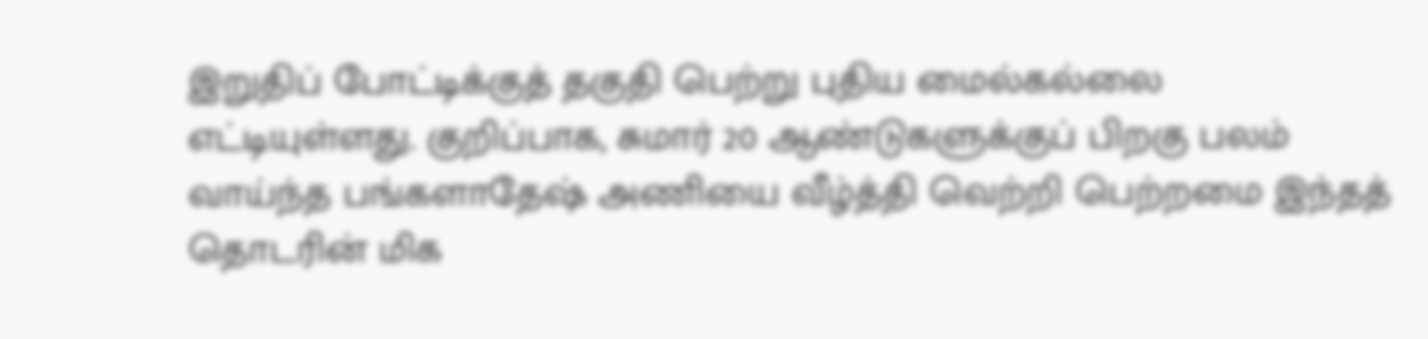இறுதிப் போட்டிக்குத் தகுதி பெற்று புதிய மைல்கல்லை எட்டியுள்ளது. குறிப்பாக, சுமார் 20 ஆண்டுகளுக்குப் பிறகு பலம் வாய்ந்த பங்களாதேஷ் அணியை வீழ்த்தி வெற்றி பெற்றமை இந்தத் தொடரின் மிக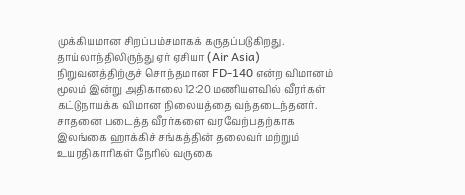முக்கியமான சிறப்பம்சமாகக் கருதப்படுகிறது.
தாய்லாந்திலிருந்து ஏர் ஏசியா (Air Asia) நிறுவனத்திற்குச் சொந்தமான FD-140 என்ற விமானம் மூலம் இன்று அதிகாலை 12:20 மணியளவில் வீரர்கள் கட்டுநாயக்க விமான நிலையத்தை வந்தடைந்தனர். சாதனை படைத்த வீரர்களை வரவேற்பதற்காக இலங்கை ஹாக்கிச் சங்கத்தின் தலைவர் மற்றும் உயரதிகாரிகள் நேரில் வருகை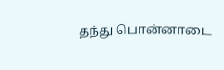தந்து பொன்னாடை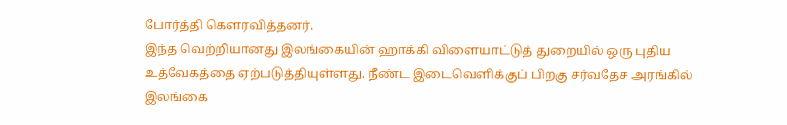போர்த்தி கௌரவித்தனர்.
இந்த வெற்றியானது இலங்கையின் ஹாக்கி விளையாட்டுத் துறையில் ஒரு புதிய உத்வேகத்தை ஏற்படுத்தியுள்ளது. நீண்ட இடைவெளிக்குப் பிறகு சர்வதேச அரங்கில் இலங்கை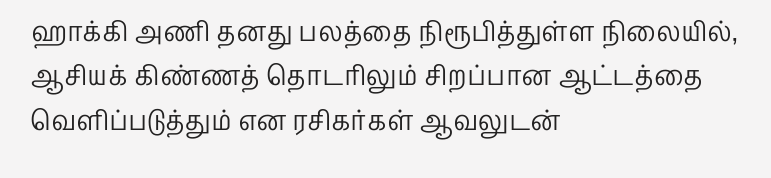ஹாக்கி அணி தனது பலத்தை நிரூபித்துள்ள நிலையில், ஆசியக் கிண்ணத் தொடரிலும் சிறப்பான ஆட்டத்தை வெளிப்படுத்தும் என ரசிகர்கள் ஆவலுடன்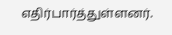எதிர்பார்த்துள்ளனர்.